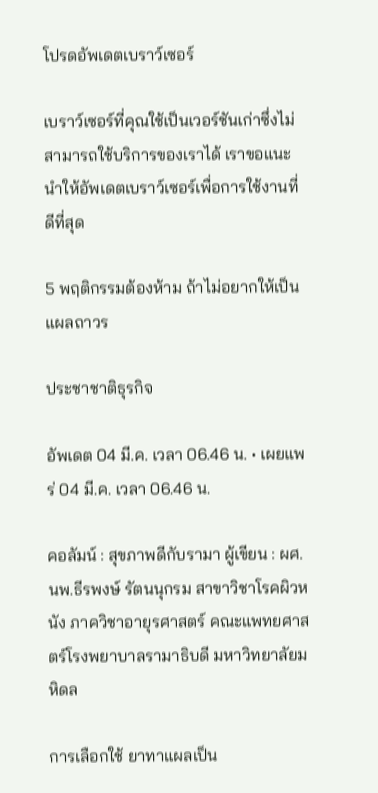โปรดอัพเดตเบราว์เซอร์

เบราว์เซอร์ที่คุณใช้เป็นเวอร์ชันเก่าซึ่งไม่สามารถใช้บริการของเราได้ เราขอแนะนำให้อัพเดตเบราว์เซอร์เพื่อการใช้งานที่ดีที่สุด

5 พฤติกรรมต้องห้าม ถ้าไม่อยากให้เป็นแผลถาวร

ประชาชาติธุรกิจ

อัพเดต 04 มี.ค. เวลา 06.46 น. • เผยแพร่ 04 มี.ค. เวลา 06.46 น.

คอลัมน์ : สุขภาพดีกับรามา ผู้เขียน : ผศ.นพ.ธีรพงษ์ รัตนนุกรม สาขาวิชาโรคผิวหนัง ภาควิชาอายุรศาสตร์ คณะแพทยศาสตร์โรงพยาบาลรามาธิบดี มหาวิทยาลัยมหิดล

การเลือกใช้ ยาทาแผลเป็น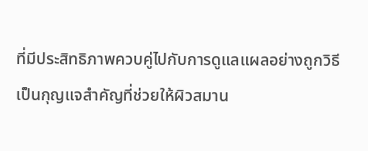ที่มีประสิทธิภาพควบคู่ไปกับการดูแลแผลอย่างถูกวิธี เป็นกุญแจสำคัญที่ช่วยให้ผิวสมาน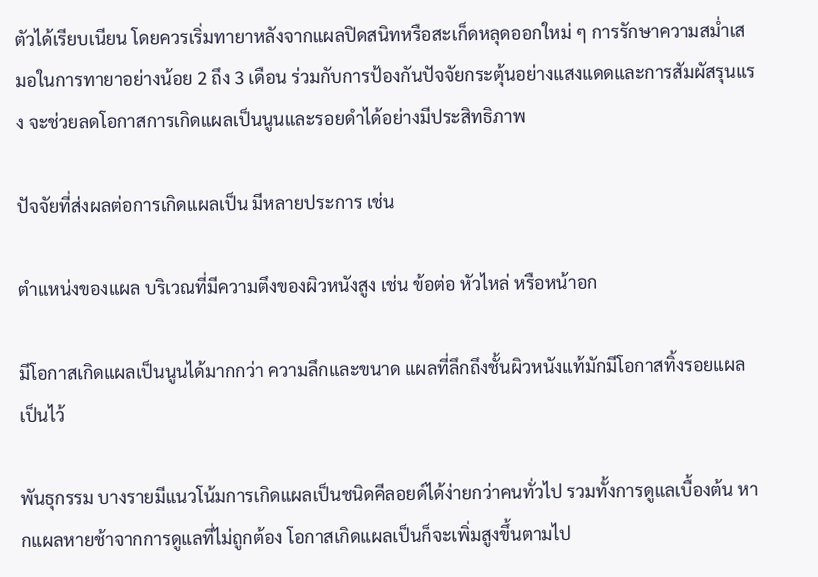ตัวได้เรียบเนียน โดยควรเริ่มทายาหลังจากแผลปิดสนิทหรือสะเก็ดหลุดออกใหม่ ๆ การรักษาความสม่ำเสมอในการทายาอย่างน้อย 2 ถึง 3 เดือน ร่วมกับการป้องกันปัจจัยกระตุ้นอย่างแสงแดดและการสัมผัสรุนแรง จะช่วยลดโอกาสการเกิดแผลเป็นนูนและรอยดำได้อย่างมีประสิทธิภาพ

ปัจจัยที่ส่งผลต่อการเกิดแผลเป็น มีหลายประการ เช่น

ตำแหน่งของแผล บริเวณที่มีความตึงของผิวหนังสูง เช่น ข้อต่อ หัวไหล่ หรือหน้าอก

มีโอกาสเกิดแผลเป็นนูนได้มากกว่า ความลึกและขนาด แผลที่ลึกถึงชั้นผิวหนังแท้มักมีโอกาสทิ้งรอยแผลเป็นไว้

พันธุกรรม บางรายมีแนวโน้มการเกิดแผลเป็นชนิดคีลอยด์ได้ง่ายกว่าคนทั่วไป รวมทั้งการดูแลเบื้องต้น หากแผลหายช้าจากการดูแลที่ไม่ถูกต้อง โอกาสเกิดแผลเป็นก็จะเพิ่มสูงขึ้นตามไป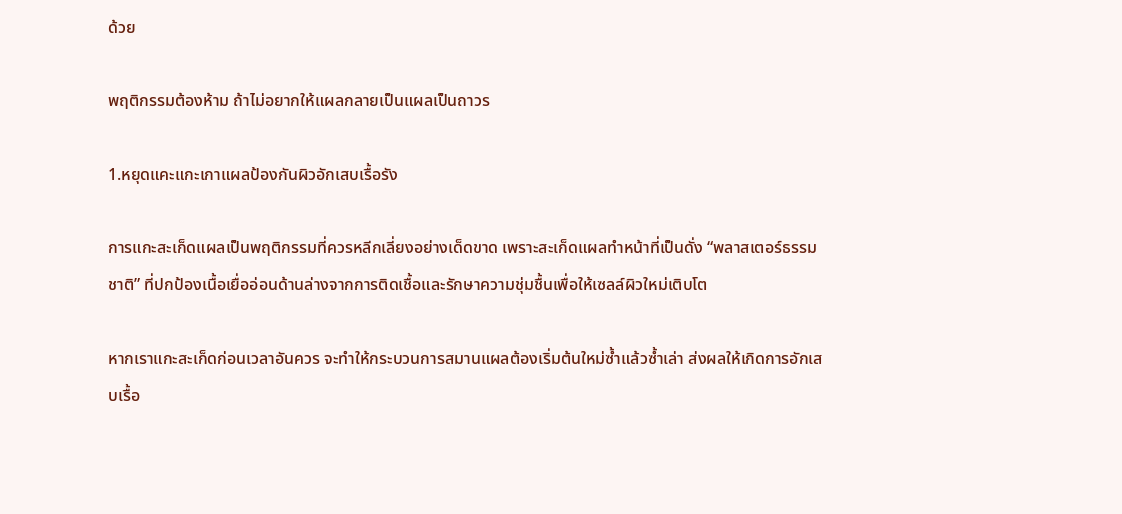ด้วย

พฤติกรรมต้องห้าม ถ้าไม่อยากให้แผลกลายเป็นแผลเป็นถาวร

1.หยุดแคะแกะเกาแผลป้องกันผิวอักเสบเรื้อรัง

การแกะสะเก็ดแผลเป็นพฤติกรรมที่ควรหลีกเลี่ยงอย่างเด็ดขาด เพราะสะเก็ดแผลทำหน้าที่เป็นดั่ง “พลาสเตอร์ธรรมชาติ” ที่ปกป้องเนื้อเยื่ออ่อนด้านล่างจากการติดเชื้อและรักษาความชุ่มชื้นเพื่อให้เซลล์ผิวใหม่เติบโต

หากเราแกะสะเก็ดก่อนเวลาอันควร จะทำให้กระบวนการสมานแผลต้องเริ่มต้นใหม่ซ้ำแล้วซ้ำเล่า ส่งผลให้เกิดการอักเสบเรื้อ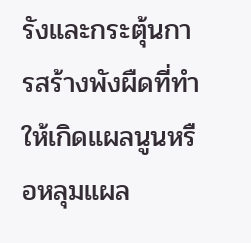รังและกระตุ้นการสร้างพังผืดที่ทำให้เกิดแผลนูนหรือหลุมแผล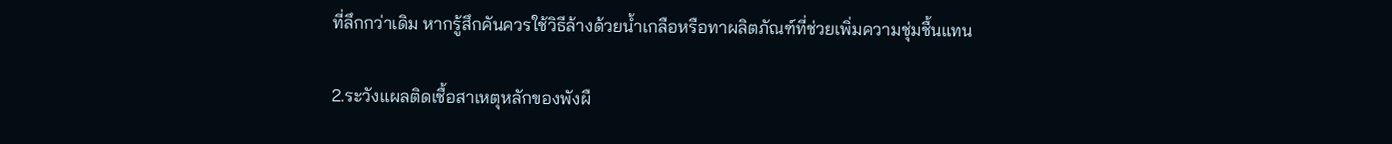ที่ลึกกว่าเดิม หากรู้สึกคันควรใช้วิธีล้างด้วยน้ำเกลือหรือทาผลิตภัณฑ์ที่ช่วยเพิ่มความชุ่มชื้นแทน

2.ระวังแผลติดเชื้อสาเหตุหลักของพังผื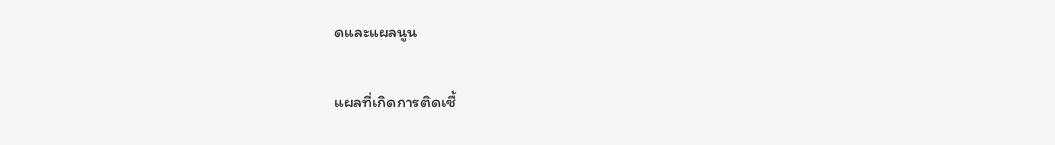ดและแผลนูน

แผลที่เกิดการติดเชื้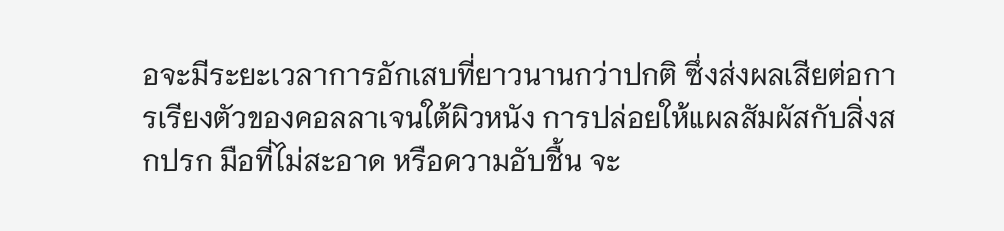อจะมีระยะเวลาการอักเสบที่ยาวนานกว่าปกติ ซึ่งส่งผลเสียต่อการเรียงตัวของคอลลาเจนใต้ผิวหนัง การปล่อยให้แผลสัมผัสกับสิ่งสกปรก มือที่ไม่สะอาด หรือความอับชื้น จะ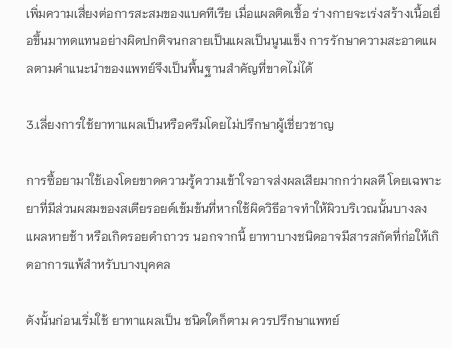เพิ่มความเสี่ยงต่อการสะสมของแบคทีเรีย เมื่อแผลติดเชื้อ ร่างกายจะเร่งสร้างเนื้อเยื่อขึ้นมาทดแทนอย่างผิดปกติจนกลายเป็นแผลเป็นนูนแข็ง การรักษาความสะอาดแผลตามคำแนะนำของแพทย์จึงเป็นพื้นฐานสำคัญที่ขาดไม่ได้

3.เลี่ยงการใช้ยาทาแผลเป็นหรือครีมโดยไม่ปรึกษาผู้เชี่ยวชาญ

การซื้อยามาใช้เองโดยขาดความรู้ความเข้าใจอาจส่งผลเสียมากกว่าผลดี โดยเฉพาะยาที่มีส่วนผสมของสเตียรอยด์เข้มข้นที่หากใช้ผิดวิธีอาจทำให้ผิวบริเวณนั้นบางลง แผลหายช้า หรือเกิดรอยดำถาวร นอกจากนี้ ยาทาบางชนิดอาจมีสารสกัดที่ก่อให้เกิดอาการแพ้สำหรับบางบุคคล

ดังนั้นก่อนเริ่มใช้ ยาทาแผลเป็น ชนิดใดก็ตาม ควรปรึกษาแพทย์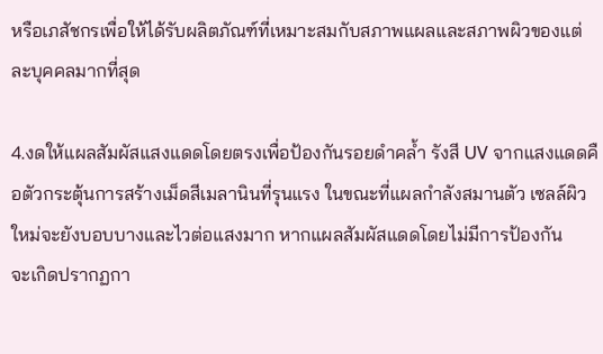หรือเภสัชกรเพื่อให้ได้รับผลิตภัณฑ์ที่เหมาะสมกับสภาพแผลและสภาพผิวของแต่ละบุคคลมากที่สุด

4.งดให้แผลสัมผัสแสงแดดโดยตรงเพื่อป้องกันรอยดำคล้ำ รังสี UV จากแสงแดดคือตัวกระตุ้นการสร้างเม็ดสีเมลานินที่รุนแรง ในขณะที่แผลกำลังสมานตัว เซลล์ผิวใหม่จะยังบอบบางและไวต่อแสงมาก หากแผลสัมผัสแดดโดยไม่มีการป้องกัน
จะเกิดปรากฏกา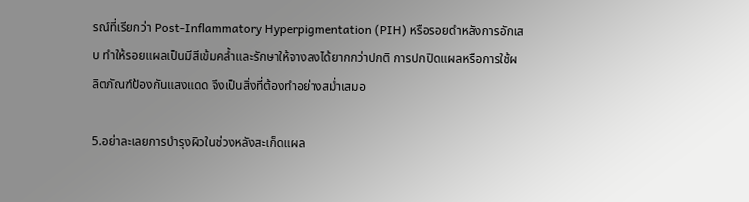รณ์ที่เรียกว่า Post-Inflammatory Hyperpigmentation (PIH) หรือรอยดำหลังการอักเสบ ทำให้รอยแผลเป็นมีสีเข้มคล้ำและรักษาให้จางลงได้ยากกว่าปกติ การปกปิดแผลหรือการใช้ผลิตภัณฑ์ป้องกันแสงแดด จึงเป็นสิ่งที่ต้องทำอย่างสม่ำเสมอ

5.อย่าละเลยการบำรุงผิวในช่วงหลังสะเก็ดแผล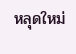หลุดใหม่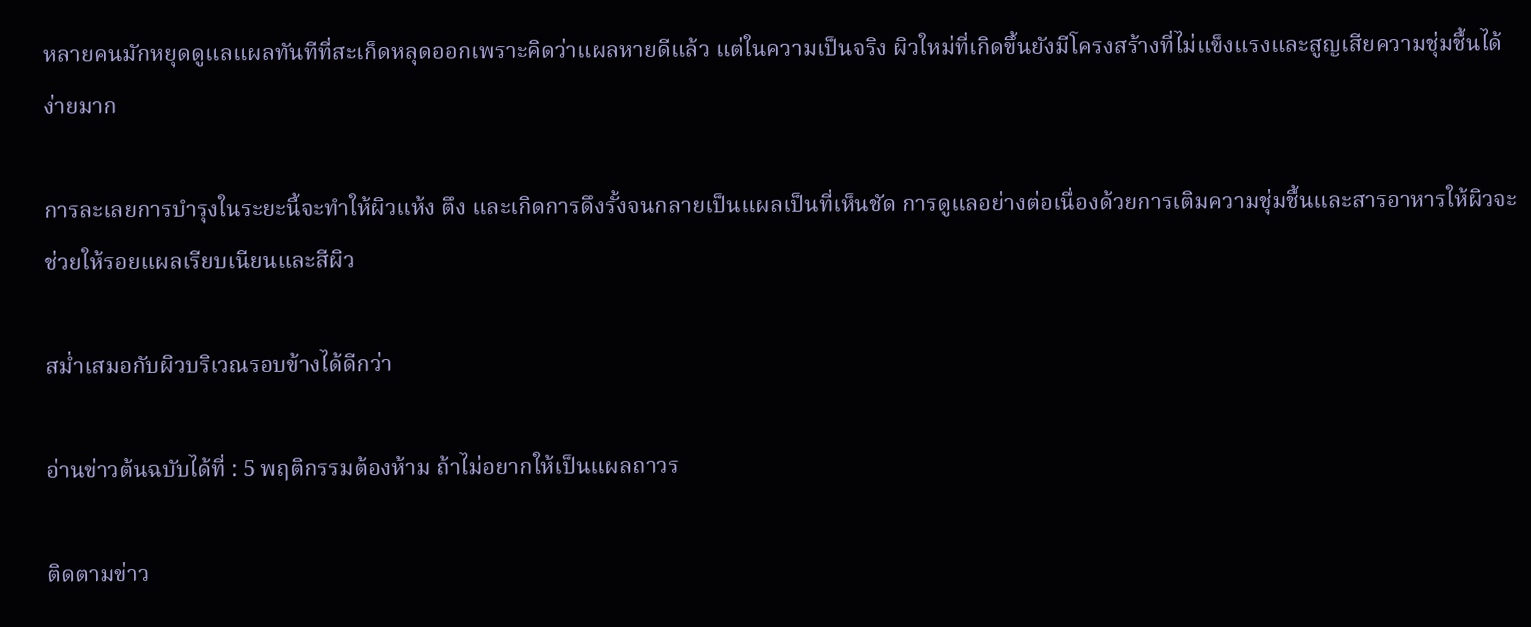หลายคนมักหยุดดูแลแผลทันทีที่สะเก็ดหลุดออกเพราะคิดว่าแผลหายดีแล้ว แต่ในความเป็นจริง ผิวใหม่ที่เกิดขึ้นยังมีโครงสร้างที่ไม่แข็งแรงและสูญเสียความชุ่มชื้นได้ง่ายมาก

การละเลยการบำรุงในระยะนี้จะทำให้ผิวแห้ง ตึง และเกิดการดึงรั้งจนกลายเป็นแผลเป็นที่เห็นชัด การดูแลอย่างต่อเนื่องด้วยการเติมความชุ่มชื้นและสารอาหารให้ผิวจะช่วยให้รอยแผลเรียบเนียนและสีผิว

สม่ำเสมอกับผิวบริเวณรอบข้างได้ดีกว่า

อ่านข่าวต้นฉบับได้ที่ : 5 พฤติกรรมต้องห้าม ถ้าไม่อยากให้เป็นแผลถาวร

ติดตามข่าว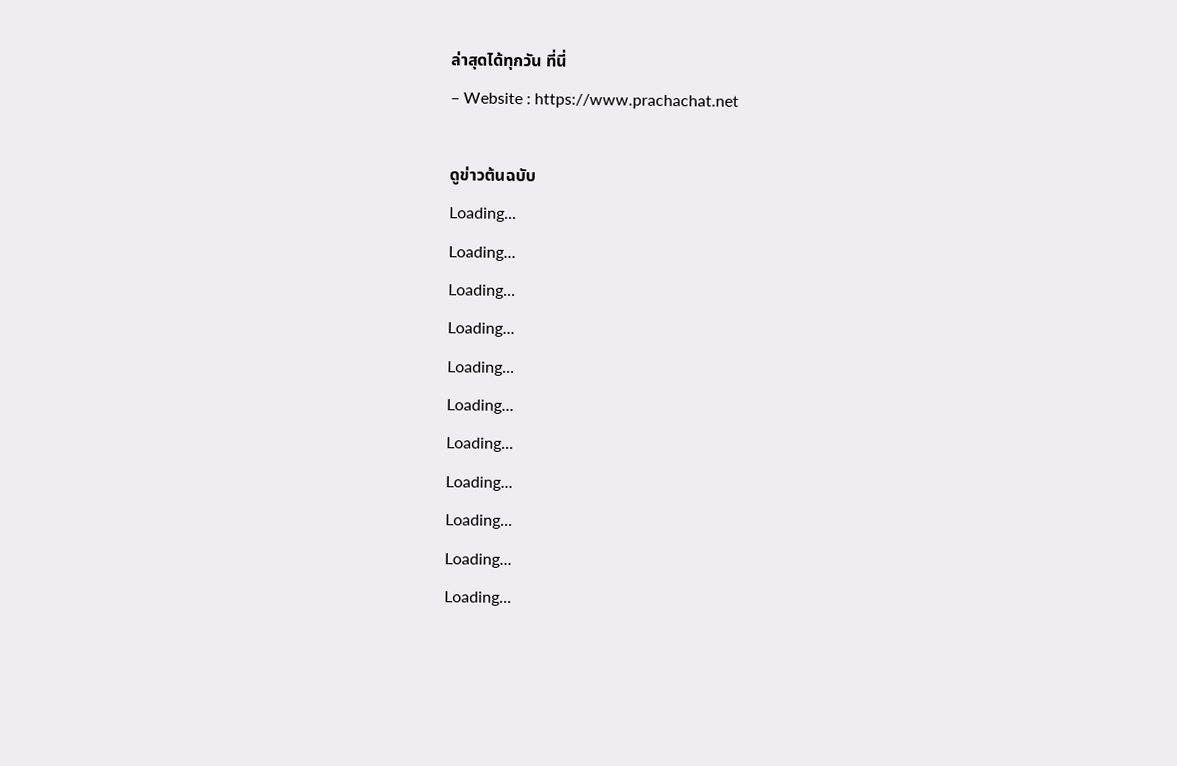ล่าสุดได้ทุกวัน ที่นี่
– Website : https://www.prachachat.net

ดูข่าวต้นฉบับ
Loading...
Loading...
Loading...
Loading...
Loading...
Loading...
Loading...
Loading...
Loading...
Loading...
Loading...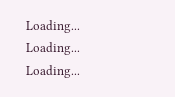Loading...
Loading...
Loading...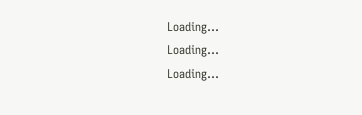Loading...
Loading...
Loading...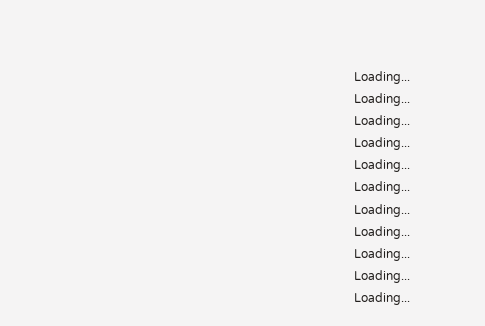Loading...
Loading...
Loading...
Loading...
Loading...
Loading...
Loading...
Loading...
Loading...
Loading...
Loading...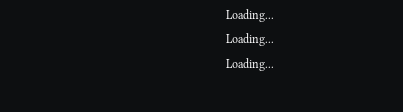Loading...
Loading...
Loading...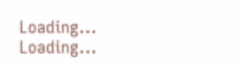Loading...
Loading...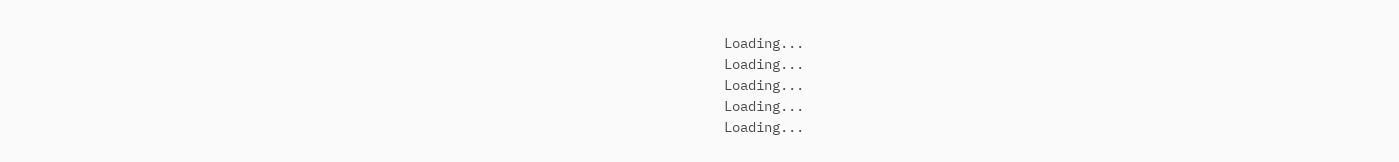Loading...
Loading...
Loading...
Loading...
Loading...